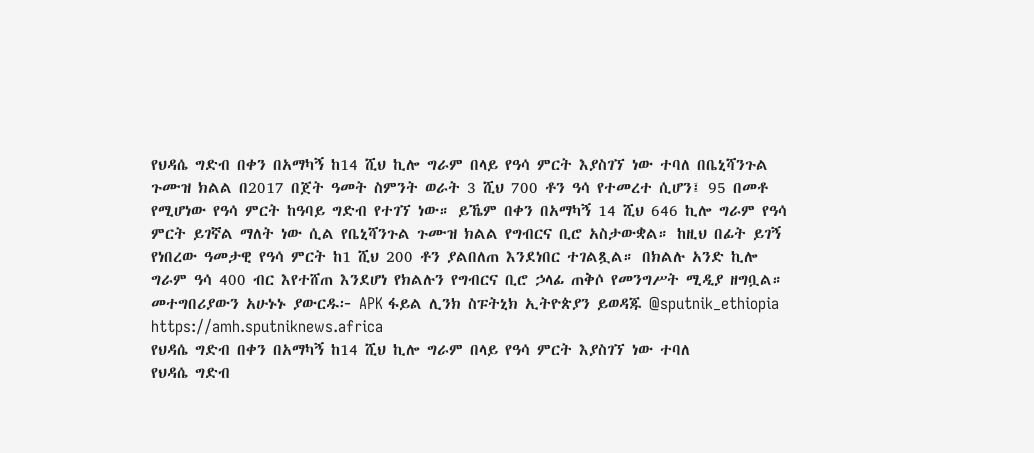የህዳሴ ግድብ በቀን በአማካኝ ከ14 ሺህ ኪሎ ግራም በላይ የዓሳ ምርት እያስገኘ ነው ተባለ በቤኒሻንጉል ጉሙዝ ክልል በ2017 በጀት ዓመት ስምንት ወራት 3 ሺህ 700 ቶን ዓሳ የተመረተ ሲሆን፤ 95 በመቶ የሚሆነው የዓሳ ምርት ከዓባይ ግድብ የተገኘ ነው። ይኼም በቀን በአማካኝ 14 ሺህ 646 ኪሎ ግራም የዓሳ ምርት ይገኛል ማለት ነው ሲል የቤኒሻንጉል ጉሙዝ ክልል የግብርና ቢሮ አስታውቋል። ከዚህ በፊት ይገኝ የነበረው ዓመታዊ የዓሳ ምርት ከ1 ሺህ 200 ቶን ያልበለጠ እንደነበር ተገልጿል። በክልሉ አንድ ኪሎ ግራም ዓሳ 400 ብር እየተሸጠ እንደሆነ የክልሉን የግብርና ቢሮ ኃላፊ ጠቅሶ የመንግሥት ሚዲያ ዘግቧል። መተግበሪያውን አሁኑኑ ያውርዱ፦ APK ፋይል ሊንክ ስፑትኒክ ኢትዮጵያን ይወዳጁ @sputnik_ethiopia
https://amh.sputniknews.africa
የህዳሴ ግድብ በቀን በአማካኝ ከ14 ሺህ ኪሎ ግራም በላይ የዓሳ ምርት እያስገኘ ነው ተባለ
የህዳሴ ግድብ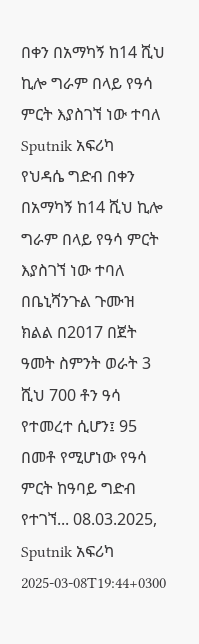በቀን በአማካኝ ከ14 ሺህ ኪሎ ግራም በላይ የዓሳ ምርት እያስገኘ ነው ተባለ
Sputnik አፍሪካ
የህዳሴ ግድብ በቀን በአማካኝ ከ14 ሺህ ኪሎ ግራም በላይ የዓሳ ምርት እያስገኘ ነው ተባለ በቤኒሻንጉል ጉሙዝ ክልል በ2017 በጀት ዓመት ስምንት ወራት 3 ሺህ 700 ቶን ዓሳ የተመረተ ሲሆን፤ 95 በመቶ የሚሆነው የዓሳ ምርት ከዓባይ ግድብ የተገኘ... 08.03.2025, Sputnik አፍሪካ
2025-03-08T19:44+0300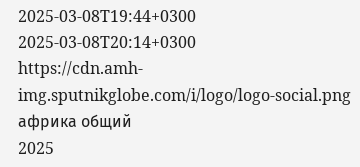2025-03-08T19:44+0300
2025-03-08T20:14+0300
https://cdn.amh-img.sputnikglobe.com/i/logo/logo-social.png
африка общий
2025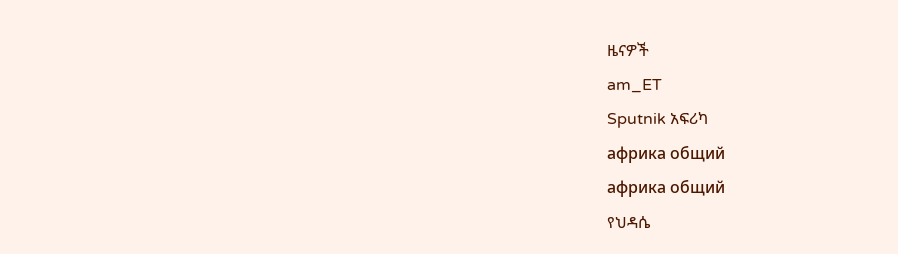ዜናዎች
am_ET
Sputnik አፍሪካ
африка общий
африка общий
የህዳሴ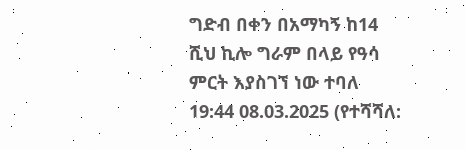ግድብ በቀን በአማካኝ ከ14 ሺህ ኪሎ ግራም በላይ የዓሳ ምርት እያስገኘ ነው ተባለ
19:44 08.03.2025 (የተሻሻለ: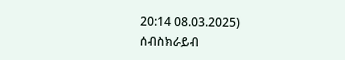20:14 08.03.2025)
ሰብስክራይብ